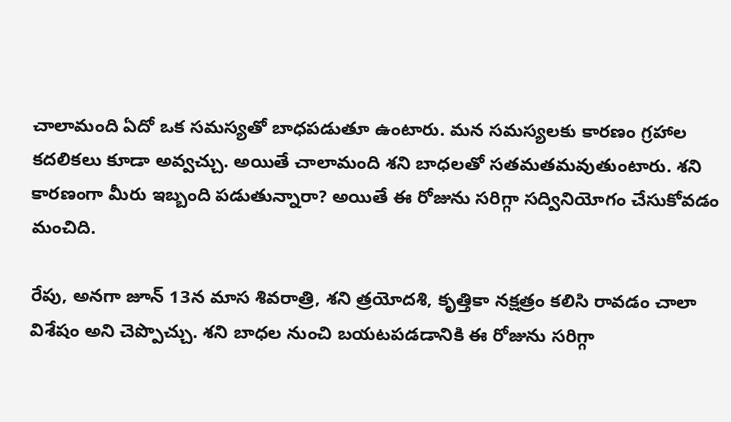చాలామంది ఏదో ఒక సమస్యతో బాధపడుతూ ఉంటారు. మన సమస్యలకు కారణం గ్రహాల కదలికలు కూడా అవ్వచ్చు. అయితే చాలామంది శని బాధలతో సతమతమవుతుంటారు. శని కారణంగా మీరు ఇబ్బంది పడుతున్నారా? అయితే ఈ రోజును సరిగ్గా సద్వినియోగం చేసుకోవడం మంచిది.

రేపు, అనగా జూన్ 13న మాస శివరాత్రి, శని త్రయోదశి, కృత్తికా నక్షత్రం కలిసి రావడం చాలా విశేషం అని చెప్పొచ్చు. శని బాధల నుంచి బయటపడడానికి ఈ రోజును సరిగ్గా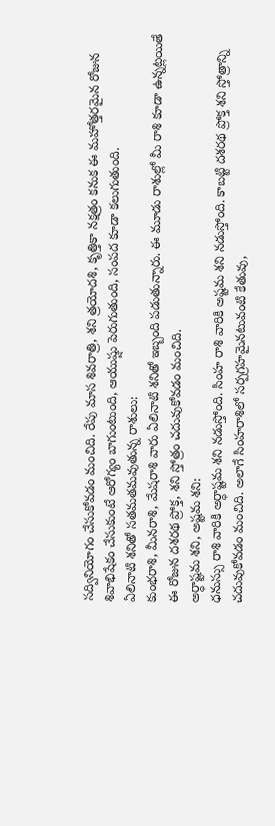సద్వినియోగం చేసుకోవడం మంచిది. రేపు మాస శివరాత్రి, శని త్రయోదశి, కృత్తికా నక్షత్రం కనుక ఈ మహోత్తరమైన రోజున శివాభిషేకం చేసుకుంటే ఆరోగ్యం బాగుంటుంది, ఆయుష్షు పెరుగుతుంది, సంపద కూడా కలుగుతుంది.
ఏలినాటి శనితో సతమతమవుతున్న రాశులు:
కుంభరాశి, మీనరాశి, మేషరాశి వారు ఏలినాటి శనితో ఇబ్బంది పడుతున్నారు. ఈ మూడు రాశుల్లో మీ రాశి కూడా ఉన్నట్లయితే ఈ రోజున దశరథ ప్రోక్త, శని స్తోత్రం చదువుకోవడం మంచిది.
అర్ధాష్టమ శని, అష్టమ శని:
ధనుస్సు రాశి వారికి అర్ధాష్టమ శని నడుస్తోంది. సింహ రాశి వారికి అష్టమ శని నడుస్తోంది. కాబట్టి దశరథ ప్రోక్త శని స్తోత్రాన్ని చదువుకోవడం మంచిది. అలాగే సింహరాశిలో సర్పగ్రహమైనటువంటి కేతువు,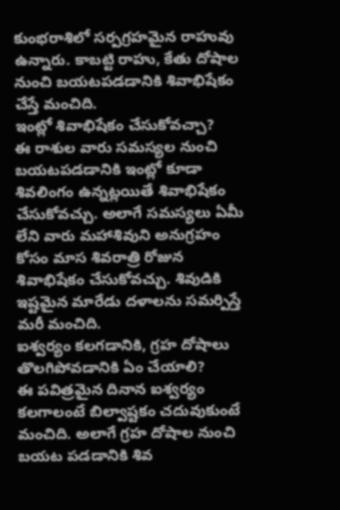కుంభరాశిలో సర్పగ్రహమైన రాహువు ఉన్నారు. కాబట్టి రాహు, కేతు దోషాల నుంచి బయటపడడానికి శివాభిషేకం చేస్తే మంచిది.
ఇంట్లో శివాభిషేకం చేసుకోవచ్చా?
ఈ రాశుల వారు సమస్యల నుంచి బయటపడడానికి ఇంట్లో కూడా శివలింగం ఉన్నట్లయితే శివాభిషేకం చేసుకోవచ్చు. అలాగే సమస్యలు ఏమీ లేని వారు మహాశివుని అనుగ్రహం కోసం మాస శివరాత్రి రోజున శివాభిషేకం చేసుకోవచ్చు. శివుడికి ఇష్టమైన మారేడు దళాలను సమర్పిస్తే మరీ మంచిది.
ఐశ్వర్యం కలగడానికి, గ్రహ దోషాలు తొలగిపోవడానికి ఏం చేయాలి?
ఈ పవిత్రమైన దినాన ఐశ్వర్యం కలగాలంటే బిల్వాష్టకం చదువుకుంటే మంచిది. అలాగే గ్రహ దోషాల నుంచి బయట పడడానికి శివ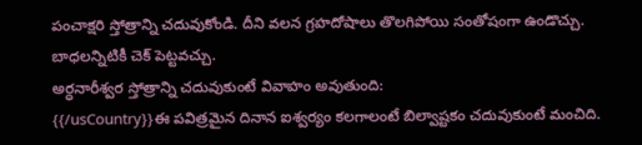పంచాక్షరి స్తోత్రాన్ని చదువుకోండి. దీని వలన గ్రహదోషాలు తొలగిపోయి సంతోషంగా ఉండొచ్చు. బాధలన్నిటికీ చెక్ పెట్టవచ్చు.
అర్ధనారీశ్వర స్తోత్రాన్ని చదువుకుంటే వివాహం అవుతుంది:
{{/usCountry}}ఈ పవిత్రమైన దినాన ఐశ్వర్యం కలగాలంటే బిల్వాష్టకం చదువుకుంటే మంచిది.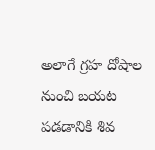అలాగే గ్రహ దోషాల నుంచి బయట పడడానికి శివ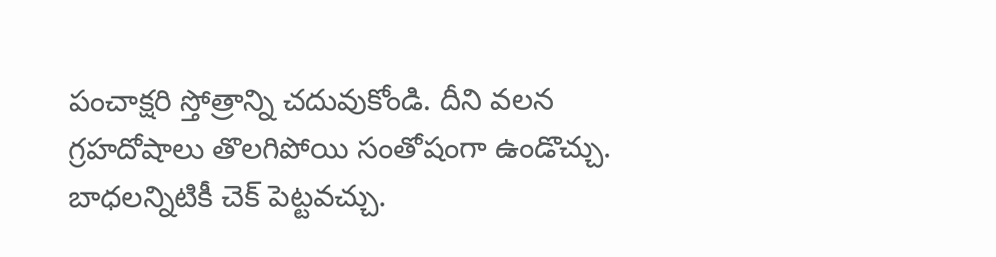పంచాక్షరి స్తోత్రాన్ని చదువుకోండి. దీని వలన గ్రహదోషాలు తొలగిపోయి సంతోషంగా ఉండొచ్చు. బాధలన్నిటికీ చెక్ పెట్టవచ్చు.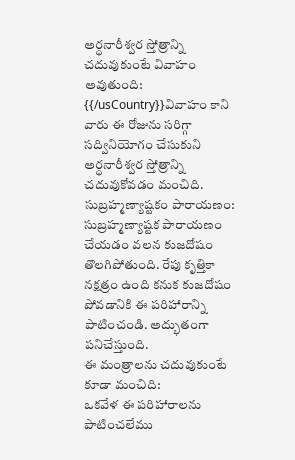అర్ధనారీశ్వర స్తోత్రాన్ని చదువుకుంటే వివాహం అవుతుంది:
{{/usCountry}}వివాహం కాని వారు ఈ రోజును సరిగ్గా సద్వినియోగం చేసుకుని అర్ధనారీశ్వర స్తోత్రాన్ని చదువుకోవడం మంచిది.
సుబ్రహ్మణ్యాష్టకం పారాయణం:
సుబ్రహ్మణ్యాష్టక పారాయణం చేయడం వలన కుజదోషం తొలగిపోతుంది. రేపు కృత్తికా నక్షత్రం ఉంది కనుక కుజదోషం పోవడానికి ఈ పరిహారాన్ని పాటించండి. అద్భుతంగా పనిచేస్తుంది.
ఈ మంత్రాలను చదువుకుంటే కూడా మంచిది:
ఒకవేళ ఈ పరిహారాలను పాటించలేము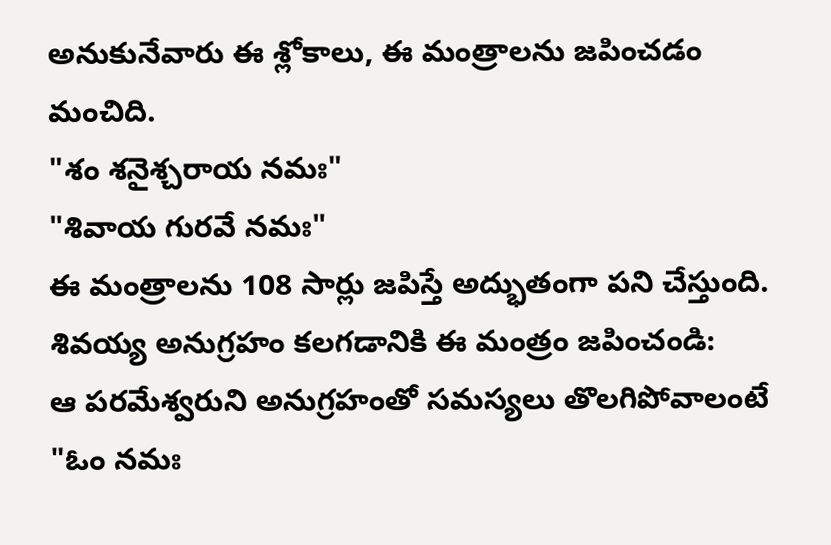అనుకునేవారు ఈ శ్లోకాలు, ఈ మంత్రాలను జపించడం మంచిది.
"శం శనైశ్చరాయ నమః"
"శివాయ గురవే నమః"
ఈ మంత్రాలను 108 సార్లు జపిస్తే అద్భుతంగా పని చేస్తుంది.
శివయ్య అనుగ్రహం కలగడానికి ఈ మంత్రం జపించండి:
ఆ పరమేశ్వరుని అనుగ్రహంతో సమస్యలు తొలగిపోవాలంటే "ఓం నమః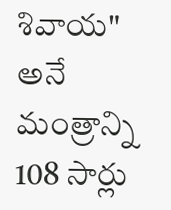శివాయ" అనే మంత్రాన్ని 108 సార్లు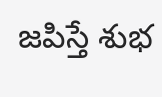జపిస్తే శుభ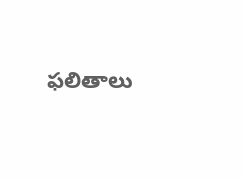ఫలితాలు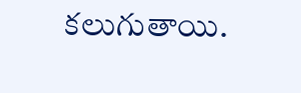కలుగుతాయి.